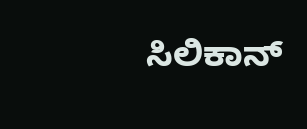ಸಿಲಿಕಾನ್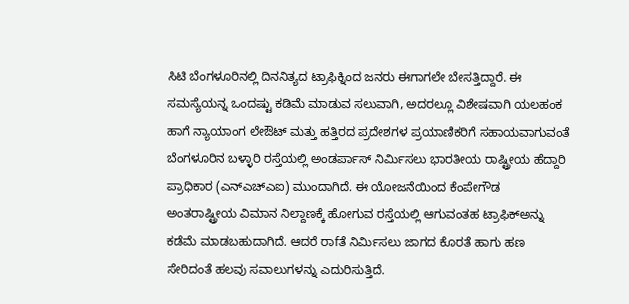ಸಿಟಿ ಬೆಂಗಳೂರಿನಲ್ಲಿ ದಿನನಿತ್ಯದ ಟ್ರಾಫಿಕ್ನಿಂದ ಜನರು ಈಗಾಗಲೇ ಬೇಸತ್ತಿದ್ದಾರೆ. ಈ ಸಮಸ್ಯೆಯನ್ನ ಒಂದಷ್ಟು ಕಡಿಮೆ ಮಾಡುವ ಸಲುವಾಗಿ, ಅದರಲ್ಲೂ ವಿಶೇಷವಾಗಿ ಯಲಹಂಕ ಹಾಗೆ ನ್ಯಾಯಾಂಗ ಲೇಔಟ್ ಮತ್ತು ಹತ್ತಿರದ ಪ್ರದೇಶಗಳ ಪ್ರಯಾಣಿಕರಿಗೆ ಸಹಾಯವಾಗುವಂತೆ ಬೆಂಗಳೂರಿನ ಬಳ್ಳಾರಿ ರಸ್ತೆಯಲ್ಲಿ ಅಂಡರ್ಪಾಸ್ ನಿರ್ಮಿಸಲು ಭಾರತೀಯ ರಾಷ್ಟ್ರೀಯ ಹೆದ್ದಾರಿ ಪ್ರಾಧಿಕಾರ (ಎನ್ಎಚ್ಎಐ) ಮುಂದಾಗಿದೆ. ಈ ಯೋಜನೆಯಿಂದ ಕೆಂಪೇಗೌಡ ಅಂತರಾಷ್ಟ್ರೀಯ ವಿಮಾನ ನಿಲ್ದಾಣಕ್ಕೆ ಹೋಗುವ ರಸ್ತೆಯಲ್ಲಿ ಆಗುವಂತಹ ಟ್ರಾಫಿಕ್ಅನ್ನು ಕಡೆಮೆ ಮಾಡಬಹುದಾಗಿದೆ. ಆದರೆ ರಾfತೆ ನಿರ್ಮಿಸಲು ಜಾಗದ ಕೊರತೆ ಹಾಗು ಹಣ ಸೇರಿದಂತೆ ಹಲವು ಸವಾಲುಗಳನ್ನು ಎದುರಿಸುತ್ತಿದೆ.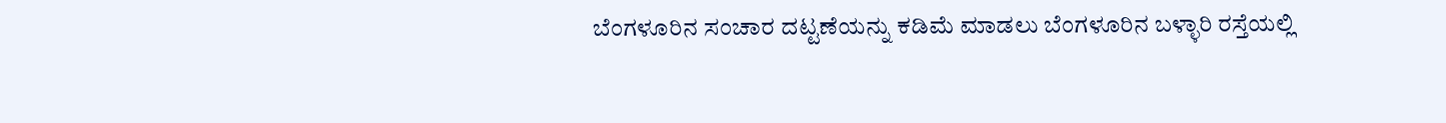ಬೆಂಗಳೂರಿನ ಸಂಚಾರ ದಟ್ಟಣೆಯನ್ನು ಕಡಿಮೆ ಮಾಡಲು ಬೆಂಗಳೂರಿನ ಬಳ್ಳಾರಿ ರಸ್ತೆಯಲ್ಲಿ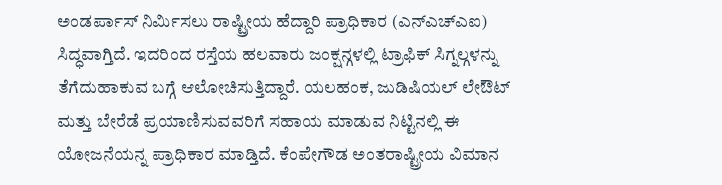ಅಂಡರ್ಪಾಸ್ ನಿರ್ಮಿಸಲು ರಾಷ್ಟ್ರೀಯ ಹೆದ್ದಾರಿ ಪ್ರಾಧಿಕಾರ (ಎನ್ಎಚ್ಎಐ) ಸಿದ್ಧವಾಗ್ತಿದೆ. ಇದರಿಂದ ರಸ್ತೆಯ ಹಲವಾರು ಜಂಕ್ಷನ್ಗಳಲ್ಲಿ ಟ್ರಾಫಿಕ್ ಸಿಗ್ನಲ್ಗಳನ್ನು ತೆಗೆದುಹಾಕುವ ಬಗ್ಗೆ ಆಲೋಚಿಸುತ್ತಿದ್ದಾರೆ. ಯಲಹಂಕ, ಜುಡಿಷಿಯಲ್ ಲೇಔಟ್ ಮತ್ತು ಬೇರೆಡೆ ಪ್ರಯಾಣಿಸುವವರಿಗೆ ಸಹಾಯ ಮಾಡುವ ನಿಟ್ಟಿನಲ್ಲಿ ಈ ಯೋಜನೆಯನ್ನ ಪ್ರಾಧಿಕಾರ ಮಾಡ್ತಿದೆ. ಕೆಂಪೇಗೌಡ ಅಂತರಾಷ್ಟ್ರೀಯ ವಿಮಾನ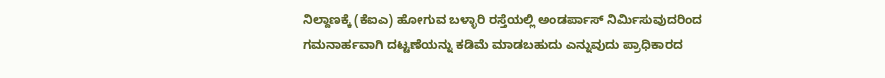ನಿಲ್ದಾಣಕ್ಕೆ (ಕೆಐಎ) ಹೋಗುವ ಬಳ್ಳಾರಿ ರಸ್ತೆಯಲ್ಲಿ ಅಂಡರ್ಪಾಸ್ ನಿರ್ಮಿಸುವುದರಿಂದ ಗಮನಾರ್ಹವಾಗಿ ದಟ್ಟಣೆಯನ್ನು ಕಡಿಮೆ ಮಾಡಬಹುದು ಎನ್ನುವುದು ಪ್ರಾಧಿಕಾರದ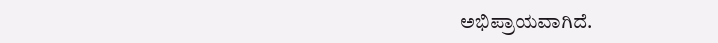ಅಭಿಪ್ರಾಯವಾಗಿದೆ.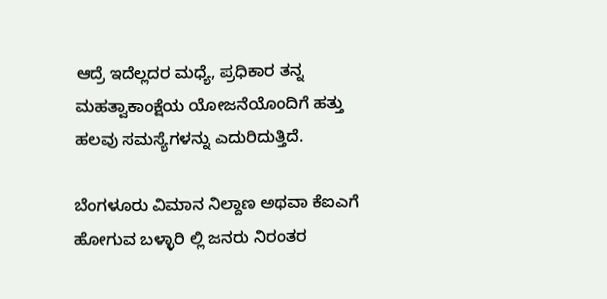ಆದ್ರೆ ಇದೆಲ್ಲದರ ಮಧ್ಯೆ, ಪ್ರಧಿಕಾರ ತನ್ನ ಮಹತ್ವಾಕಾಂಕ್ಷೆಯ ಯೋಜನೆಯೊಂದಿಗೆ ಹತ್ತು ಹಲವು ಸಮಸ್ಯೆಗಳನ್ನು ಎದುರಿದುತ್ತಿದೆ.

ಬೆಂಗಳೂರು ವಿಮಾನ ನಿಲ್ದಾಣ ಅಥವಾ ಕೆಐಎಗೆ ಹೋಗುವ ಬಳ್ಳಾರಿ ಲ್ಲಿ ಜನರು ನಿರಂತರ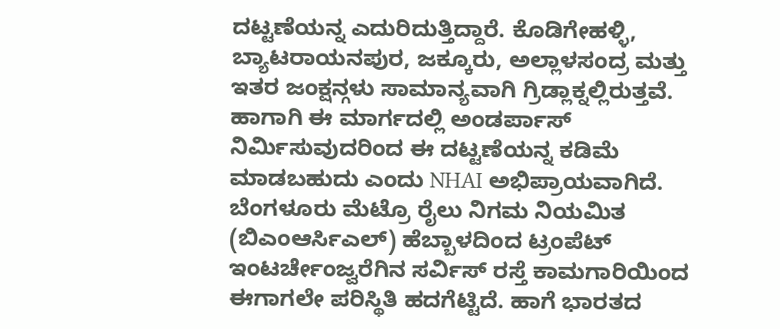ದಟ್ಟಣೆಯನ್ನ ಎದುರಿದುತ್ತಿದ್ದಾರೆ. ಕೊಡಿಗೇಹಳ್ಳಿ, ಬ್ಯಾಟರಾಯನಪುರ, ಜಕ್ಕೂರು, ಅಲ್ಲಾಳಸಂದ್ರ ಮತ್ತು ಇತರ ಜಂಕ್ಷನ್ಗಳು ಸಾಮಾನ್ಯವಾಗಿ ಗ್ರಿಡ್ಲಾಕ್ನಲ್ಲಿರುತ್ತವೆ. ಹಾಗಾಗಿ ಈ ಮಾರ್ಗದಲ್ಲಿ ಅಂಡರ್ಪಾಸ್ ನಿರ್ಮಿಸುವುದರಿಂದ ಈ ದಟ್ಟಣೆಯನ್ನ ಕಡಿಮೆ ಮಾಡಬಹುದು ಎಂದು NHAI ಅಭಿಪ್ರಾಯವಾಗಿದೆ.
ಬೆಂಗಳೂರು ಮೆಟ್ರೊ ರೈಲು ನಿಗಮ ನಿಯಮಿತ (ಬಿಎಂಆರ್ಸಿಎಲ್) ಹೆಬ್ಬಾಳದಿಂದ ಟ್ರಂಪೆಟ್ ಇಂಟರ್ಚೇಂಜ್ವರೆಗಿನ ಸರ್ವಿಸ್ ರಸ್ತೆ ಕಾಮಗಾರಿಯಿಂದ ಈಗಾಗಲೇ ಪರಿಸ್ಥಿತಿ ಹದಗೆಟ್ಟಿದೆ. ಹಾಗೆ ಭಾರತದ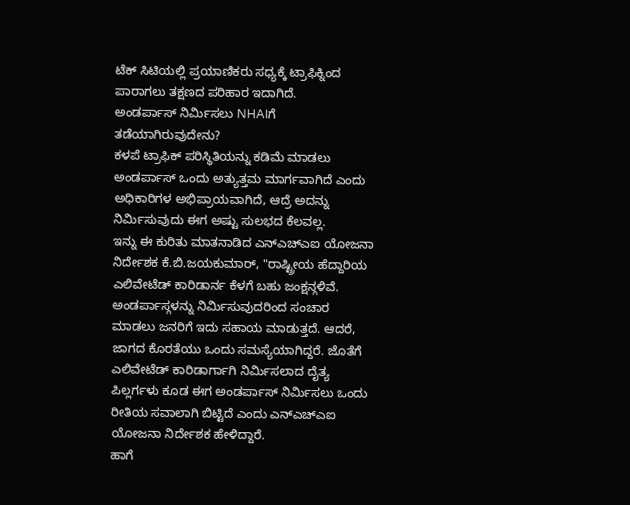ಟೆಕ್ ಸಿಟಿಯಲ್ಲಿ ಪ್ರಯಾಣಿಕರು ಸಧ್ಯಕ್ಕೆ ಟ್ರಾಫಿಕ್ನಿಂದ ಪಾರಾಗಲು ತಕ್ಷಣದ ಪರಿಹಾರ ಇದಾಗಿದೆ.
ಅಂಡರ್ಪಾಸ್ ನಿರ್ಮಿಸಲು NHAIಗೆ ತಡೆಯಾಗಿರುವುದೇನು?
ಕಳಪೆ ಟ್ರಾಫಿಕ್ ಪರಿಸ್ಥಿತಿಯನ್ನು ಕಡಿಮೆ ಮಾಡಲು ಅಂಡರ್ಪಾಸ್ ಒಂದು ಅತ್ಯುತ್ತಮ ಮಾರ್ಗವಾಗಿದೆ ಎಂದು ಅಧಿಕಾರಿಗಳ ಅಭಿಪ್ರಾಯವಾಗಿದೆ, ಆದ್ರೆ ಅದನ್ನು ನಿರ್ಮಿಸುವುದು ಈಗ ಅಷ್ಟು ಸುಲಭದ ಕೆಲವಲ್ಲ.
ಇನ್ನು ಈ ಕುರಿತು ಮಾತನಾಡಿದ ಎನ್ಎಚ್ಎಐ ಯೋಜನಾ ನಿರ್ದೇಶಕ ಕೆ.ಬಿ.ಜಯಕುಮಾರ್, "ರಾಷ್ಟ್ರೀಯ ಹೆದ್ದಾರಿಯ ಎಲಿವೇಟೆಡ್ ಕಾರಿಡಾರ್ನ ಕೆಳಗೆ ಬಹು ಜಂಕ್ಷನ್ಗಳಿವೆ. ಅಂಡರ್ಪಾಸ್ಗಳನ್ನು ನಿರ್ಮಿಸುವುದರಿಂದ ಸಂಚಾರ ಮಾಡಲು ಜನರಿಗೆ ಇದು ಸಹಾಯ ಮಾಡುತ್ತದೆ. ಆದರೆ, ಜಾಗದ ಕೊರತೆಯು ಒಂದು ಸಮಸ್ಯೆಯಾಗಿದ್ದರೆ. ಜೊತೆಗೆ ಎಲಿವೇಟೆಡ್ ಕಾರಿಡಾರ್ಗಾಗಿ ನಿರ್ಮಿಸಲಾದ ದೈತ್ಯ ಪಿಲ್ಲರ್ಗಳು ಕೂಡ ಈಗ ಅಂಡರ್ಪಾಸ್ ನಿರ್ಮಿಸಲು ಒಂದು ರೀತಿಯ ಸವಾಲಾಗಿ ಬಿಟ್ಟಿದೆ ಎಂದು ಎನ್ಎಚ್ಎಐ ಯೋಜನಾ ನಿರ್ದೇಶಕ ಹೇಳಿದ್ದಾರೆ.
ಹಾಗೆ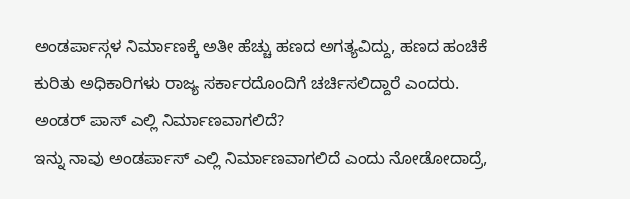ಅಂಡರ್ಪಾಸ್ಗಳ ನಿರ್ಮಾಣಕ್ಕೆ ಅತೀ ಹೆಚ್ಚು ಹಣದ ಅಗತ್ಯವಿದ್ದು, ಹಣದ ಹಂಚಿಕೆ ಕುರಿತು ಅಧಿಕಾರಿಗಳು ರಾಜ್ಯ ಸರ್ಕಾರದೊಂದಿಗೆ ಚರ್ಚಿಸಲಿದ್ದಾರೆ ಎಂದರು.
ಅಂಡರ್ ಪಾಸ್ ಎಲ್ಲಿ ನಿರ್ಮಾಣವಾಗಲಿದೆ?
ಇನ್ನು ನಾವು ಅಂಡರ್ಪಾಸ್ ಎಲ್ಲಿ ನಿರ್ಮಾಣವಾಗಲಿದೆ ಎಂದು ನೋಡೋದಾದ್ರೆ,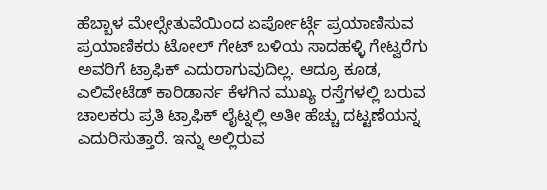ಹೆಬ್ಬಾಳ ಮೇಲ್ಸೇತುವೆಯಿಂದ ಏರ್ಪೋರ್ಟ್ಗೆ ಪ್ರಯಾಣಿಸುವ ಪ್ರಯಾಣಿಕರು ಟೋಲ್ ಗೇಟ್ ಬಳಿಯ ಸಾದಹಳ್ಳಿ ಗೇಟ್ವರೆಗು ಅವರಿಗೆ ಟ್ರಾಫಿಕ್ ಎದುರಾಗುವುದಿಲ್ಲ. ಆದ್ರೂ ಕೂಡ, ಎಲಿವೇಟೆಡ್ ಕಾರಿಡಾರ್ನ ಕೆಳಗಿನ ಮುಖ್ಯ ರಸ್ತೆಗಳಲ್ಲಿ ಬರುವ ಚಾಲಕರು ಪ್ರತಿ ಟ್ರಾಫಿಕ್ ಲೈಟ್ನಲ್ಲಿ ಅತೀ ಹೆಚ್ಚು ದಟ್ಟಣೆಯನ್ನ ಎದುರಿಸುತ್ತಾರೆ. ಇನ್ನು ಅಲ್ಲಿರುವ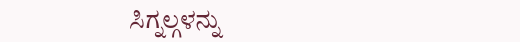ಸಿಗ್ನಲ್ಗಳನ್ನು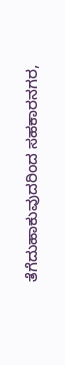ತೆಗೆದುಹಾಕುವುದರಿಂದ ಸಹಕಾರನಗರ,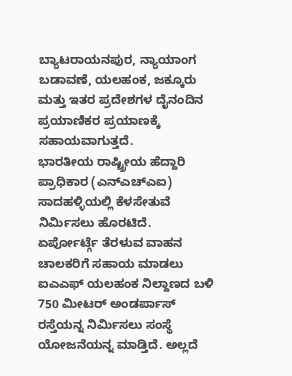ಬ್ಯಾಟರಾಯನಪುರ, ನ್ಯಾಯಾಂಗ ಬಡಾವಣೆ, ಯಲಹಂಕ, ಜಕ್ಕೂರು ಮತ್ತು ಇತರ ಪ್ರದೇಶಗಳ ದೈನಂದಿನ ಪ್ರಯಾಣಿಕರ ಪ್ರಯಾಣಕ್ಕೆ ಸಹಾಯವಾಗುತ್ತದೆ.
ಭಾರತೀಯ ರಾಷ್ಟ್ರೀಯ ಹೆದ್ದಾರಿ ಪ್ರಾಧಿಕಾರ (ಎನ್ಎಚ್ಎಐ) ಸಾದಹಳ್ಳಿಯಲ್ಲಿ ಕೆಳಸೇತುವೆ ನಿರ್ಮಿಸಲು ಹೊರಟಿದೆ. ಏರ್ಪೋರ್ಟ್ಗೆ ತೆರಳುವ ವಾಹನ ಚಾಲಕರಿಗೆ ಸಹಾಯ ಮಾಡಲು ಐಎಎಫ್ ಯಲಹಂಕ ನಿಲ್ದಾಣದ ಬಳಿ 750 ಮೀಟರ್ ಅಂಡರ್ಪಾಸ್ ರಸ್ತೆಯನ್ನ ನಿರ್ಮಿಸಲು ಸಂಸ್ಥೆ ಯೋಜನೆಯನ್ನ ಮಾಡ್ತಿದೆ. ಅಲ್ಲದೆ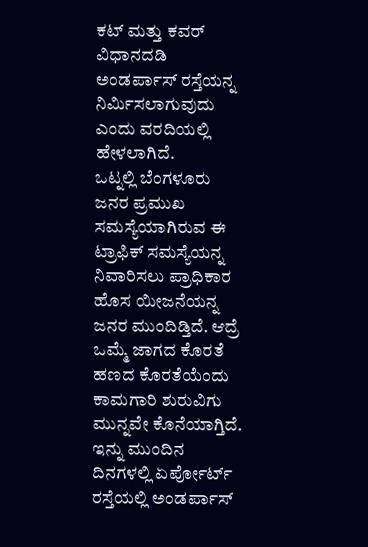ಕಟ್ ಮತ್ತು ಕವರ್ ವಿಧಾನದಡಿ ಅಂಡರ್ಪಾಸ್ ರಸ್ತೆಯನ್ನ ನಿರ್ಮಿಸಲಾಗುವುದು ಎಂದು ವರದಿಯಲ್ಲಿ ಹೇಳಲಾಗಿದೆ.
ಒಟ್ನಲ್ಲಿ ಬೆಂಗಳೂರು ಜನರ ಪ್ರಮುಖ ಸಮಸ್ಯೆಯಾಗಿರುವ ಈ ಟ್ರಾಫಿಕ್ ಸಮಸ್ಯೆಯನ್ನ ನಿವಾರಿಸಲು ಪ್ರಾಧಿಕಾರ ಹೊಸ ಯೀಜನೆಯನ್ನ ಜನರ ಮುಂದಿಡ್ತಿದೆ. ಆದ್ರೆ ಒಮ್ಮೆ ಜಾಗದ ಕೊರತೆ ಹಣದ ಕೊರತೆಯೆಂದು ಕಾಮಗಾರಿ ಶುರುವಿಗು ಮುನ್ನವೇ ಕೊನೆಯಾಗ್ತಿದೆ. ಇನ್ನು ಮುಂದಿನ ದಿನಗಳಲ್ಲಿ ಏರ್ಪೋರ್ಟ್ ರಸ್ತೆಯಲ್ಲಿ ಅಂಡರ್ಪಾಸ್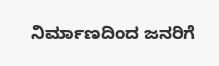ನಿರ್ಮಾಣದಿಂದ ಜನರಿಗೆ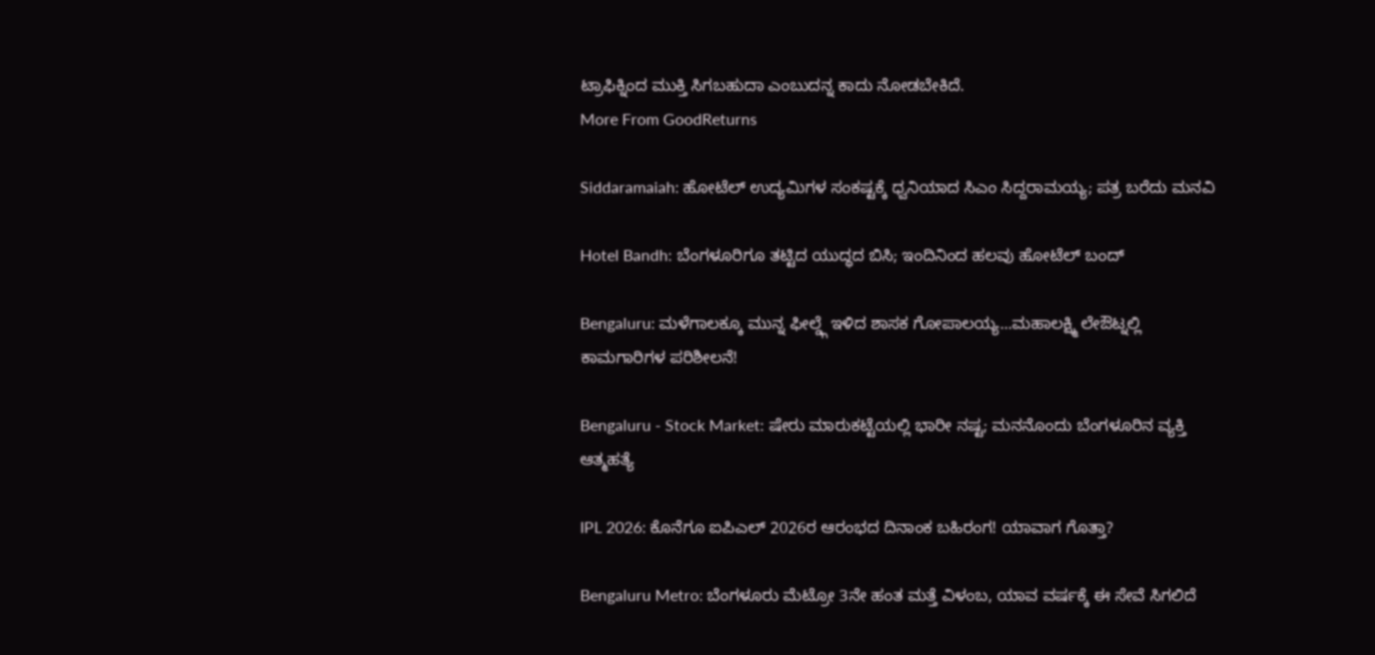ಟ್ರಾಫಿಕ್ನಿಂದ ಮುಕ್ತಿ ಸಿಗಬಹುದಾ ಎಂಬುದನ್ನ ಕಾದು ನೋಡಬೇಕಿದೆ.
More From GoodReturns

Siddaramaiah: ಹೋಟೆಲ್ ಉದ್ಯಮಿಗಳ ಸಂಕಷ್ಟಕ್ಕೆ ಧ್ವನಿಯಾದ ಸಿಎಂ ಸಿದ್ದರಾಮಯ್ಯ; ಪತ್ರ ಬರೆದು ಮನವಿ

Hotel Bandh: ಬೆಂಗಳೂರಿಗೂ ತಟ್ಟಿದ ಯುದ್ಧದ ಬಿಸಿ; ಇಂದಿನಿಂದ ಹಲವು ಹೋಟೆಲ್ ಬಂದ್

Bengaluru: ಮಳೆಗಾಲಕ್ಕೂ ಮುನ್ನ ಫೀಲ್ಡ್ಗೆ ಇಳಿದ ಶಾಸಕ ಗೋಪಾಲಯ್ಯ...ಮಹಾಲಕ್ಷ್ಮಿ ಲೇಔಟ್ನಲ್ಲಿ ಕಾಮಗಾರಿಗಳ ಪರಿಶೀಲನೆ!

Bengaluru - Stock Market: ಷೇರು ಮಾರುಕಟ್ಟೆಯಲ್ಲಿ ಭಾರೀ ನಷ್ಟ; ಮನನೊಂದು ಬೆಂಗಳೂರಿನ ವ್ಯಕ್ತಿ ಆತ್ಮಹತ್ಯೆ

IPL 2026: ಕೊನೆಗೂ ಐಪಿಎಲ್ 2026ರ ಆರಂಭದ ದಿನಾಂಕ ಬಹಿರಂಗ! ಯಾವಾಗ ಗೊತ್ತಾ?

Bengaluru Metro: ಬೆಂಗಳೂರು ಮೆಟ್ರೋ 3ನೇ ಹಂತ ಮತ್ತೆ ವಿಳಂಬ, ಯಾವ ವರ್ಷಕ್ಕೆ ಈ ಸೇವೆ ಸಿಗಲಿದೆ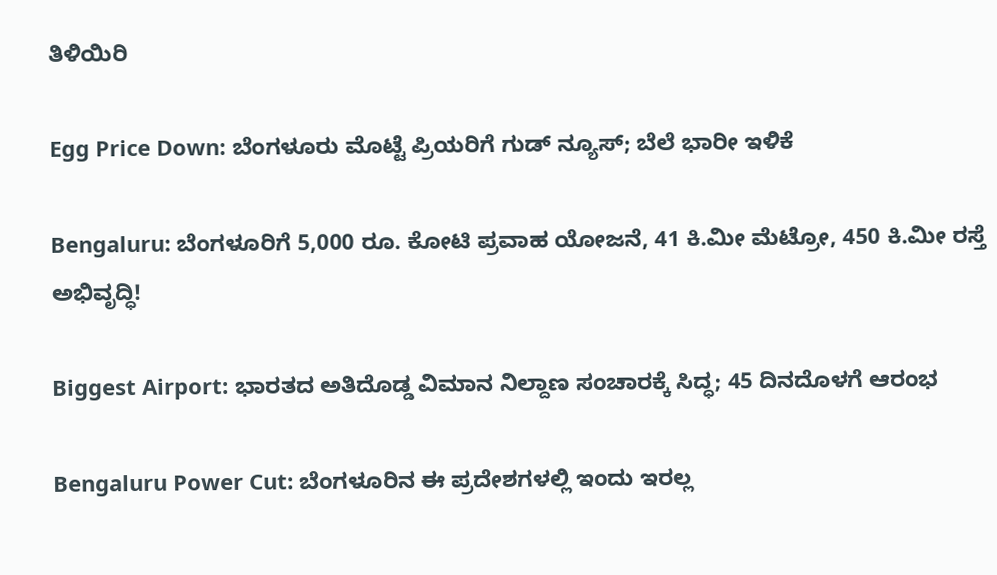ತಿಳಿಯಿರಿ

Egg Price Down: ಬೆಂಗಳೂರು ಮೊಟ್ಟೆ ಪ್ರಿಯರಿಗೆ ಗುಡ್ ನ್ಯೂಸ್; ಬೆಲೆ ಭಾರೀ ಇಳಿಕೆ

Bengaluru: ಬೆಂಗಳೂರಿಗೆ 5,000 ರೂ. ಕೋಟಿ ಪ್ರವಾಹ ಯೋಜನೆ, 41 ಕಿ.ಮೀ ಮೆಟ್ರೋ, 450 ಕಿ.ಮೀ ರಸ್ತೆ ಅಭಿವೃದ್ಧಿ!

Biggest Airport: ಭಾರತದ ಅತಿದೊಡ್ಡ ವಿಮಾನ ನಿಲ್ದಾಣ ಸಂಚಾರಕ್ಕೆ ಸಿದ್ಧ; 45 ದಿನದೊಳಗೆ ಆರಂಭ

Bengaluru Power Cut: ಬೆಂಗಳೂರಿನ ಈ ಪ್ರದೇಶಗಳಲ್ಲಿ ಇಂದು ಇರಲ್ಲ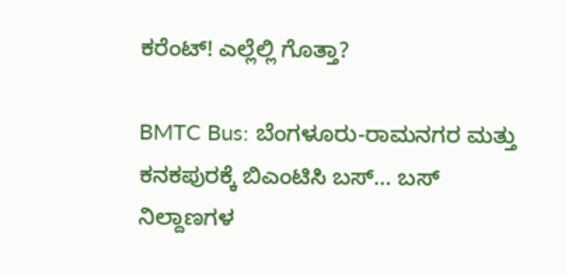ಕರೆಂಟ್! ಎಲ್ಲೆಲ್ಲಿ ಗೊತ್ತಾ?

BMTC Bus: ಬೆಂಗಳೂರು-ರಾಮನಗರ ಮತ್ತು ಕನಕಪುರಕ್ಕೆ ಬಿಎಂಟಿಸಿ ಬಸ್… ಬಸ್ ನಿಲ್ದಾಣಗಳ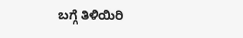ಬಗ್ಗೆ ತಿಳಿಯಿರಿ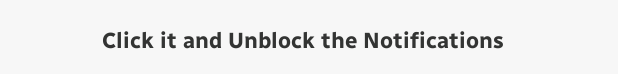Click it and Unblock the Notifications